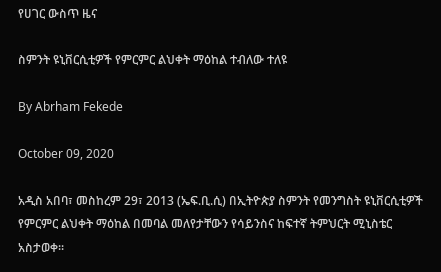የሀገር ውስጥ ዜና

ስምንት ዩኒቨርሲቲዎች የምርምር ልህቀት ማዕከል ተብለው ተለዩ

By Abrham Fekede

October 09, 2020

አዲስ አበባ፣ መስከረም 29፣ 2013 (ኤፍ.ቢ.ሲ) በኢትዮጵያ ስምንት የመንግስት ዩኒቨርሲቲዎች የምርምር ልህቀት ማዕከል በመባል መለየታቸውን የሳይንስና ከፍተኛ ትምህርት ሚኒስቴር አስታወቀ፡፡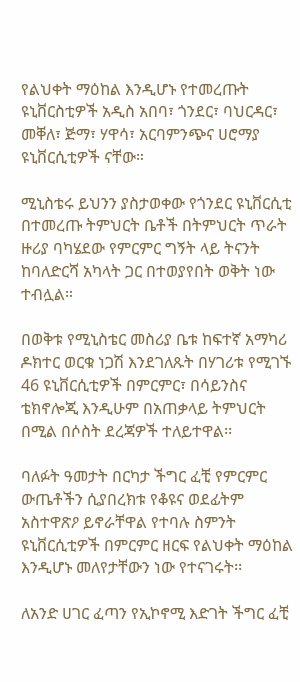የልህቀት ማዕከል እንዲሆኑ የተመረጡት ዩኒቨርስቲዎች አዲስ አበባ፣ ጎንደር፣ ባህርዳር፣ መቐለ፣ ጅማ፣ ሃዋሳ፣ አርባምንጭና ሀሮማያ ዩኒቨርሲቲዎች ናቸው።

ሚኒስቴሩ ይህንን ያስታወቀው የጎንደር ዩኒቨርሲቲ በተመረጡ ትምህርት ቤቶች በትምህርት ጥራት ዙሪያ ባካሄደው የምርምር ግኝት ላይ ትናንት ከባለድርሻ አካላት ጋር በተወያየበት ወቅት ነው ተብሏል።

በወቅቱ የሚኒስቴር መስሪያ ቤቱ ከፍተኛ አማካሪ ዶክተር ወርቁ ነጋሽ እንደገለጹት በሃገሪቱ የሚገኙ 46 ዩኒቨርሲቲዎች በምርምር፣ በሳይንስና ቴክኖሎጂ እንዲሁም በአጠቃላይ ትምህርት በሚል በሶስት ደረጃዎች ተለይተዋል፡፡

ባለፉት ዓመታት በርካታ ችግር ፈቺ የምርምር ውጤቶችን ሲያበረክቱ የቆዩና ወደፊትም አስተዋጽዖ ይኖራቸዋል የተባሉ ስምንት ዩኒቨርሲቲዎች በምርምር ዘርፍ የልህቀት ማዕከል እንዲሆኑ መለየታቸውን ነው የተናገሩት፡፡

ለአንድ ሀገር ፈጣን የኢኮኖሚ እድገት ችግር ፈቺ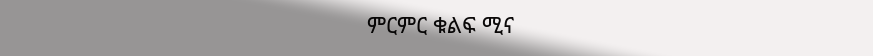ምርምር ቁልፍ ሚና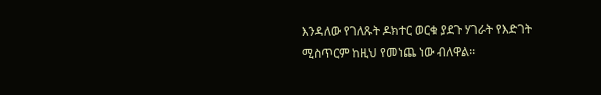እንዳለው የገለጹት ዶክተር ወርቁ ያደጉ ሃገራት የእድገት ሚስጥርም ከዚህ የመነጨ ነው ብለዋል፡፡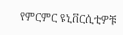የምርምር ዩኒቨርሲቲዎቹ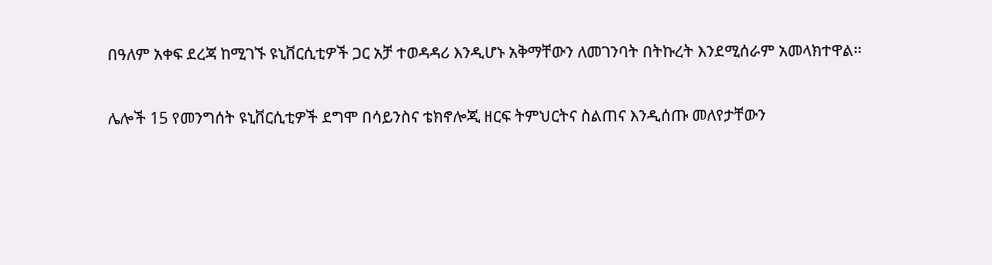በዓለም አቀፍ ደረጃ ከሚገኙ ዩኒቨርሲቲዎች ጋር አቻ ተወዳዳሪ እንዲሆኑ አቅማቸውን ለመገንባት በትኩረት እንደሚሰራም አመላክተዋል፡፡

ሌሎች 15 የመንግሰት ዩኒቨርሲቲዎች ደግሞ በሳይንስና ቴክኖሎጂ ዘርፍ ትምህርትና ስልጠና እንዲሰጡ መለየታቸውን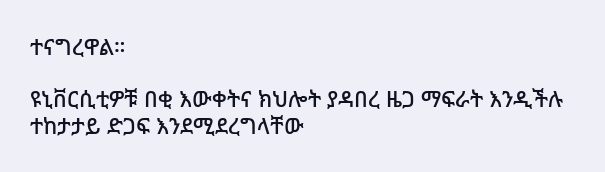ተናግረዋል።

ዩኒቨርሲቲዎቹ በቂ እውቀትና ክህሎት ያዳበረ ዜጋ ማፍራት እንዲችሉ ተከታታይ ድጋፍ እንደሚደረግላቸው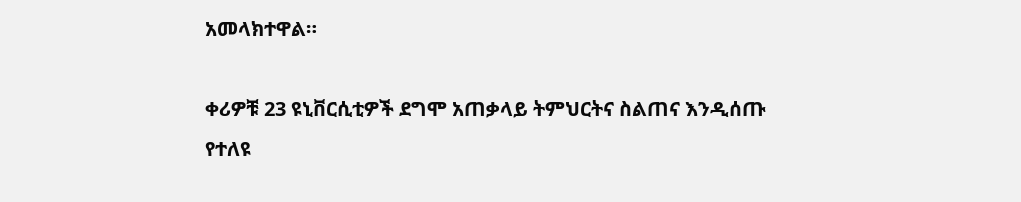አመላክተዋል።

ቀሪዎቹ 23 ዩኒቨርሲቲዎች ደግሞ አጠቃላይ ትምህርትና ስልጠና እንዲሰጡ የተለዩ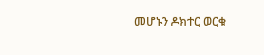መሆኑን ዶክተር ወርቁ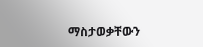ማስታወቃቸውን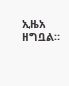ኢዜአ ዘግቧል።